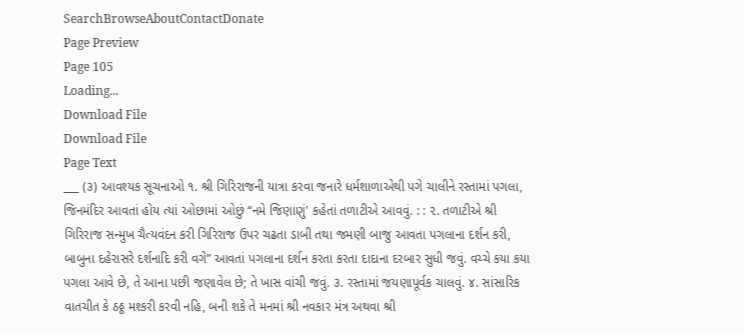SearchBrowseAboutContactDonate
Page Preview
Page 105
Loading...
Download File
Download File
Page Text
___ (૩) આવશ્યક સૂચનાઓ ૧. શ્રી ગિરિરાજની યાત્રા કરવા જનારે ધર્મશાળાએથી પગે ચાલીને રસ્તામાં પગલા, જિનમંદિર આવતાં હોય ત્યાં ઓછામાં ઓછું “નમે જિણાણું' કહેતાં તળાટીએ આવવું. : : ૨. તળાટીએ શ્રી ગિરિરાજ સન્મુખ ચૈત્યવંદન કરી ગિરિરાજ ઉપર ચઢતા ડાબી તથા જમણી બાજુ આવતા પગલાના દર્શન કરી, બાબુના દહેરાસરે દર્શનાદિ કરી વગે” આવતાં પગલાના દર્શન કરતા કરતા દાદાના દરબાર સુધી જવું. વચ્ચે કયા કયા પગલા આવે છે, તે આના પછી જણાવેલ છે; તે ખાસ વાંચી જવું. ૩. રસ્તામાં જયણાપૂર્વક ચાલવું. ૪. સાંસારિક વાતચીત કે ઠઠ્ઠ મશ્કરી કરવી નહિ, બની શકે તે મનમાં શ્રી નવકાર મંત્ર અથવા શ્રી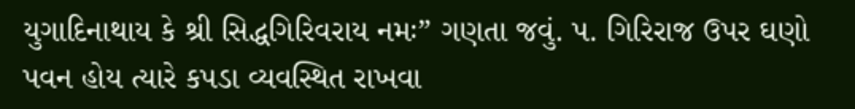યુગાદિનાથાય કે શ્રી સિદ્ધગિરિવરાય નમઃ” ગણતા જવું. પ. ગિરિરાજ ઉપર ઘણો પવન હોય ત્યારે કપડા વ્યવસ્થિત રાખવા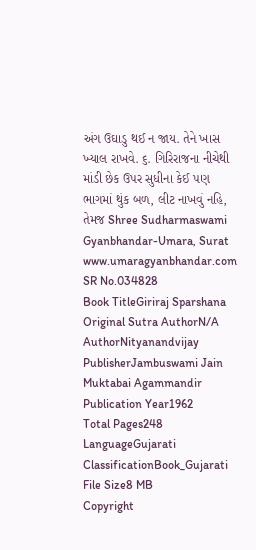અંગ ઉઘાડુ થઈ ન જાય. તેને ખાસ ખ્યાલ રાખવે. ૬. ગિરિરાજના નીચેથી માંડી છેક ઉપર સુધીના કેઈ પણ ભાગમાં થુંક બળ, લીટ નાખવું નહિ, તેમજ Shree Sudharmaswami Gyanbhandar-Umara, Surat www.umaragyanbhandar.com
SR No.034828
Book TitleGiriraj Sparshana
Original Sutra AuthorN/A
AuthorNityanandvijay
PublisherJambuswami Jain Muktabai Agammandir
Publication Year1962
Total Pages248
LanguageGujarati
ClassificationBook_Gujarati
File Size8 MB
Copyright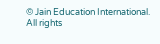© Jain Education International. All rights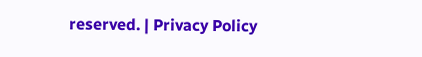reserved. | Privacy Policy